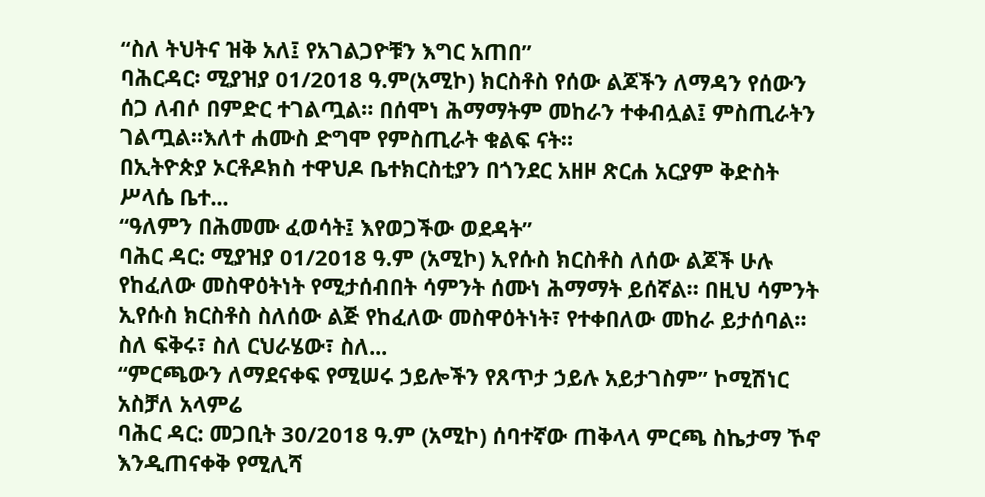“ስለ ትህትና ዝቅ አለ፤ የአገልጋዮቹን እግር አጠበ”
ባሕርዳር፡ ሚያዝያ 01/2018 ዓ.ም(አሚኮ) ክርስቶስ የሰው ልጆችን ለማዳን የሰውን ሰጋ ለብሶ በምድር ተገልጧል። በሰሞነ ሕማማትም መከራን ተቀብሏል፤ ምስጢራትን ገልጧል።እለተ ሐሙስ ድግሞ የምስጢራት ቁልፍ ናት።
በኢትዮጵያ ኦርቶዶክስ ተዋህዶ ቤተክርስቲያን በጎንደር አዘዞ ጽርሐ አርያም ቅድስት ሥላሴ ቤተ...
“ዓለምን በሕመሙ ፈወሳት፤ እየወጋችው ወደዳት”
ባሕር ዳር: ሚያዝያ 01/2018 ዓ.ም (አሚኮ) ኢየሱስ ክርስቶስ ለሰው ልጆች ሁሉ የከፈለው መስዋዕትነት የሚታሰብበት ሳምንት ሰሙነ ሕማማት ይሰኛል። በዚህ ሳምንት ኢየሱስ ክርስቶስ ስለሰው ልጅ የከፈለው መስዋዕትነት፣ የተቀበለው መከራ ይታሰባል። ስለ ፍቅሩ፣ ስለ ርህራሄው፣ ስለ...
“ምርጫውን ለማደናቀፍ የሚሠሩ ኃይሎችን የጸጥታ ኃይሉ አይታገስም” ኮሚሽነር አስቻለ አላምሬ
ባሕር ዳር: መጋቢት 30/2018 ዓ.ም (አሚኮ) ሰባተኛው ጠቅላላ ምርጫ ስኬታማ ኾኖ እንዲጠናቀቅ የሚሊሻ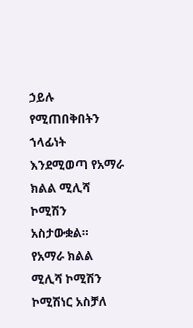ኃይሉ የሚጠበቅበትን ኀላፊነት እንደሚወጣ የአማራ ክልል ሚሊሻ ኮሚሽን አስታውቋል።
የአማራ ክልል ሚሊሻ ኮሚሽን ኮሚሽነር አስቻለ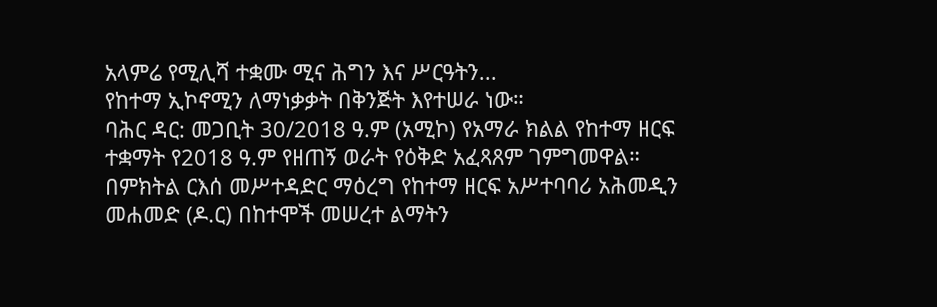አላምሬ የሚሊሻ ተቋሙ ሚና ሕግን እና ሥርዓትን...
የከተማ ኢኮኖሚን ለማነቃቃት በቅንጅት እየተሠራ ነው።
ባሕር ዳር: መጋቢት 30/2018 ዓ.ም (አሚኮ) የአማራ ክልል የከተማ ዘርፍ ተቋማት የ2018 ዓ.ም የዘጠኝ ወራት የዕቅድ አፈጻጸም ገምግመዋል።
በምክትል ርእሰ መሥተዳድር ማዕረግ የከተማ ዘርፍ አሥተባባሪ አሕመዲን መሐመድ (ዶ.ር) በከተሞች መሠረተ ልማትን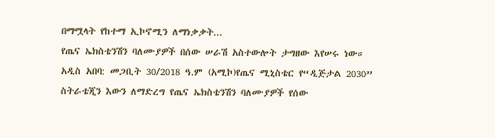በማሟላት የከተማ ኢኮኖሚን ለማነቃቃት...
የጤና ኤክስቴንሽን ባለሙያዎች በሰው ሠራሽ አስተውሎት ታግዘው እየሠሩ ነው።
አዲስ አበባ: መጋቢት 30/2018 ዓ.ም (አሚኮ)የጤና ሚኒስቴር የ“ዲጅታል 2030” ስትራቴጂን እውን ለማድረግ የጤና ኤክስቴንሽን ባለሙያዎች የሰው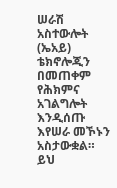ሠራሽ አስተውሎት (ኤአይ) ቴክኖሎጂን በመጠቀም የሕክምና አገልግሎት እንዲሰጡ እየሠራ መኾኑን አስታውቋል።
ይህ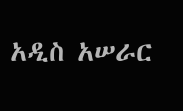አዲስ አሠራር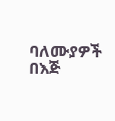ባለሙያዎች በእጅ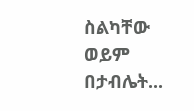ስልካቸው ወይም በታብሌት...